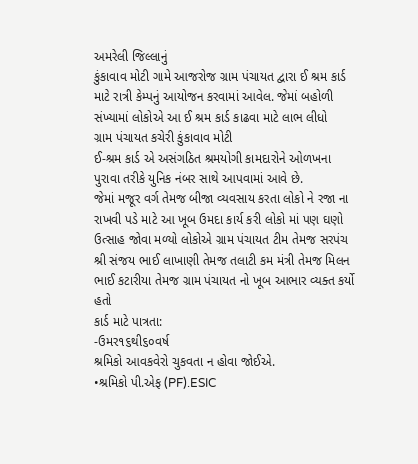અમરેલી જિલ્લાનું
કુંકાવાવ મોટી ગામે આજરોજ ગ્રામ પંચાયત દ્વારા ઈ શ્રમ કાર્ડ માટે રાત્રી કેમ્પનું આયોજન કરવામાં આવેલ. જેમાં બહોળી સંખ્યામાં લોકોએ આ ઈ શ્રમ કાર્ડ કાઢવા માટે લાભ લીધો
ગ્રામ પંચાયત કચેરી કુંકાવાવ મોટી
ઈ-શ્રમ કાર્ડ એ અસંગઠિત શ્રમયોગી કામદારોને ઓળખના પુરાવા તરીકે યુનિક નંબર સાથે આપવામાં આવે છે.
જેમાં મજૂર વર્ગ તેમજ બીજા વ્યવસાય કરતા લોકો ને રજા ના રાખવી પડે માટે આ ખૂબ ઉમદા કાર્ય કરી લોકો માં પણ ઘણો ઉત્સાહ જોવા મળ્યો લોકોએ ગ્રામ પંચાયત ટીમ તેમજ સરપંચ શ્રી સંજય ભાઈ લાખાણી તેમજ તલાટી કમ મંત્રી તેમજ મિલન ભાઈ કટારીયા તેમજ ગ્રામ પંચાયત નો ખૂબ આભાર વ્યક્ત કર્યો હતો
કાર્ડ માટે પાત્રતા:
-ઉમર૧૬થી૬૦વર્ષ
શ્રમિકો આવકવેરો ચુકવતા ન હોવા જોઈએ.
•શ્રમિકો પી.એફ (PF).ESIC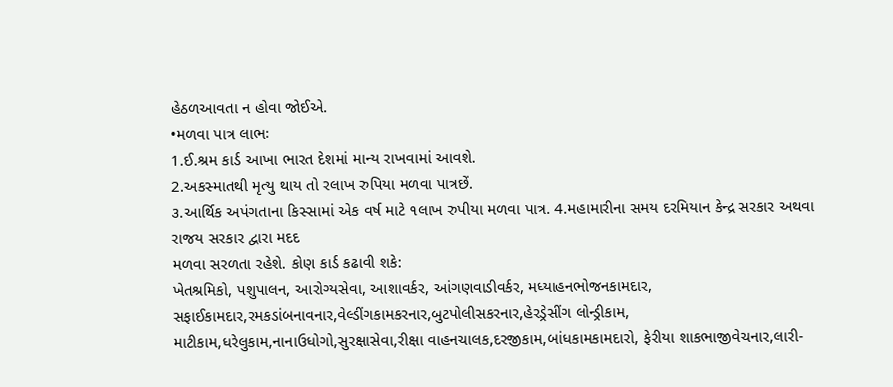હેઠળઆવતા ન હોવા જોઈએ.
•મળવા પાત્ર લાભઃ
1.ઈ.શ્રમ કાર્ડ આખા ભારત દેશમાં માન્ય રાખવામાં આવશે.
2.અકસ્માતથી મૃત્યુ થાય તો રલાખ રુપિયા મળવા પાત્રછેં.
૩.આર્થિક અપંગતાના કિસ્સામાં એક વર્ષ માટે ૧લાખ રુપીયા મળવા પાત્ર. 4.મહામારીના સમય દરમિયાન કેન્દ્ર સરકાર અથવા રાજય સરકાર દ્વારા મદદ
મળવા સરળતા રહેશે. કોણ કાર્ડ કઢાવી શકે:
ખેતશ્રમિકો, પશુપાલન, આરોગ્યસેવા, આશાવર્કર, આંગણવાડીવર્કર, મધ્યાહનભોજનકામદાર, સફાઈકામદાર,રમકડાંબનાવનાર,વેલ્ડીંગકામકરનાર,બુટપોલીસકરનાર,હેરડ્રેસીંગ લોન્ડ્રીકામ, માટીકામ,ધરેલુકામ,નાનાઉધોગો,સુરક્ષાસેવા,રીક્ષા વાહનચાલક,દરજીકામ,બાંધકામકામદારો, ફેરીયા શાકભાજીવેચનાર,લારી-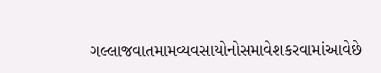ગલ્લાજવાતમામવ્યવસાયોનોસમાવેશકરવામાંઆવેછે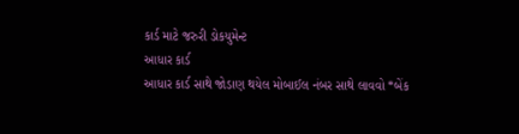કાર્ડ માટે જરુરી ડોકયુમેન્ટ
આધાર કાર્ડ
આધાર કાર્ડ સાથે જોડાણ થયેલ મોબાઈલ નંબર સાથે લાવવો *બેંક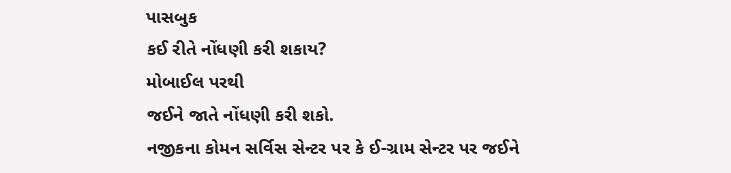પાસબુક
કઈ રીતે નોંધણી કરી શકાય?
મોબાઈલ પરથી
જઈને જાતે નોંધણી કરી શકો.
નજીકના કોમન સર્વિસ સેન્ટર પર કે ઈ-ગ્રામ સેન્ટર પર જઈને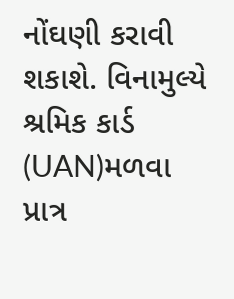નોંઘણી કરાવી શકાશે. વિનામુલ્યે શ્રમિક કાર્ડ (UAN)મળવા પ્રાત્ર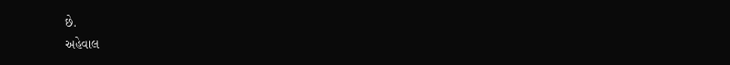છે.
અહેવાલ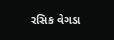રસિક વેગડા